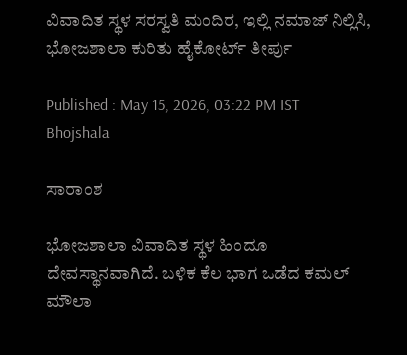ವಿವಾದಿತ ಸ್ಥಳ ಸರಸ್ವತಿ ಮಂದಿರ, ಇಲ್ಲಿ ನಮಾಜ್ ನಿಲ್ಲಿಸಿ, ಭೋಜಶಾಲಾ ಕುರಿತು ಹೈಕೋರ್ಟ್ ತೀರ್ಪು

Published : May 15, 2026, 03:22 PM IST
Bhojshala

ಸಾರಾಂಶ

ಭೋಜಶಾಲಾ ವಿವಾದಿತ ಸ್ಥಳ ಹಿಂದೂ ದೇವಸ್ಥಾನವಾಗಿದೆ. ಬಳಿಕ ಕೆಲ ಭಾಗ ಒಡೆದ ಕಮಲ್ ಮೌಲಾ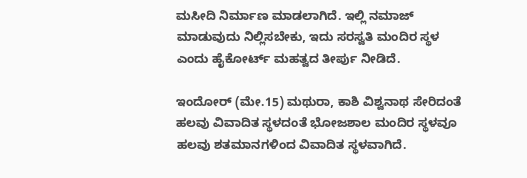ಮಸೀದಿ ನಿರ್ಮಾಣ ಮಾಡಲಾಗಿದೆ. ಇಲ್ಲಿ ನಮಾಜ್ ಮಾಡುವುದು ನಿಲ್ಲಿಸಬೇಕು, ಇದು ಸರಸ್ವತಿ ಮಂದಿರ ಸ್ಥಳ ಎಂದು ಹೈಕೋರ್ಟ್ ಮಹತ್ವದ ತೀರ್ಪು ನೀಡಿದೆ.

ಇಂದೋರ್ (ಮೇ.15) ಮಥುರಾ, ಕಾಶಿ ವಿಶ್ವನಾಥ ಸೇರಿದಂತೆ ಹಲವು ವಿವಾದಿತ ಸ್ಥಳದಂತೆ ಭೋಜಶಾಲ ಮಂದಿರ ಸ್ಥಳವೂ ಹಲವು ಶತಮಾನಗಳಿಂದ ವಿವಾದಿತ ಸ್ಥಳವಾಗಿದೆ.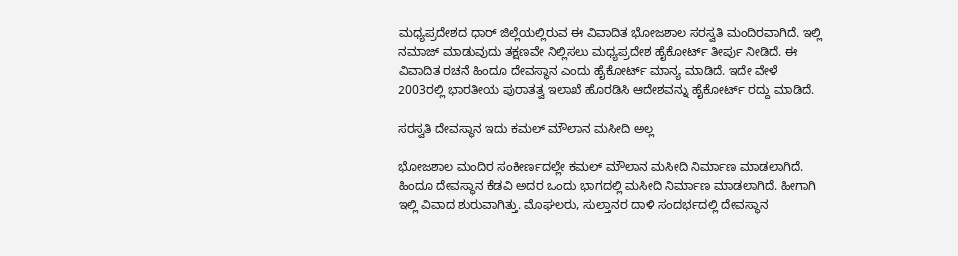ಮಧ್ಯಪ್ರದೇಶದ ಧಾರ್ ಜಿಲ್ಲೆಯಲ್ಲಿರುವ ಈ ವಿವಾದಿತ ಭೋಜಶಾಲ ಸರಸ್ವತಿ ಮಂದಿರವಾಗಿದೆ. ಇಲ್ಲಿ ನಮಾಜ್ ಮಾಡುವುದು ತಕ್ಷಣವೇ ನಿಲ್ಲಿಸಲು ಮಧ್ಯಪ್ರದೇಶ ಹೈಕೋರ್ಟ್ ತೀರ್ಪು ನೀಡಿದೆ. ಈ ವಿವಾದಿತ ರಚನೆ ಹಿಂದೂ ದೇವಸ್ಥಾನ ಎಂದು ಹೈಕೋರ್ಟ್ ಮಾನ್ಯ ಮಾಡಿದೆ. ಇದೇ ವೇಳೆ 2003ರಲ್ಲಿ ಭಾರತೀಯ ಪುರಾತತ್ವ ಇಲಾಖೆ ಹೊರಡಿಸಿ ಆದೇಶವನ್ನು ಹೈಕೋರ್ಟ್ ರದ್ದು ಮಾಡಿದೆ.

ಸರಸ್ವತಿ ದೇವಸ್ಥಾನ ಇದು ಕಮಲ್ ಮೌಲಾನ ಮಸೀದಿ ಅಲ್ಲ

ಭೋಜಶಾಲ ಮಂದಿರ ಸಂಕೀರ್ಣದಲ್ಲೇ ಕಮಲ್ ಮೌಲಾನ ಮಸೀದಿ ನಿರ್ಮಾಣ ಮಾಡಲಾಗಿದೆ. ಹಿಂದೂ ದೇವಸ್ಥಾನ ಕೆಡವಿ ಅದರ ಒಂದು ಭಾಗದಲ್ಲಿ ಮಸೀದಿ ನಿರ್ಮಾಣ ಮಾಡಲಾಗಿದೆ. ಹೀಗಾಗಿ ಇಲ್ಲಿ ವಿವಾದ ಶುರುವಾಗಿತ್ತು. ಮೊಘಲರು, ಸುಲ್ತಾನರ ದಾಳಿ ಸಂದರ್ಭದಲ್ಲಿ ದೇವಸ್ಥಾನ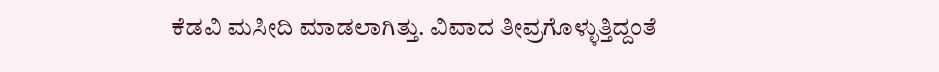ಕೆಡವಿ ಮಸೀದಿ ಮಾಡಲಾಗಿತ್ತು. ವಿವಾದ ತೀವ್ರಗೊಳ್ಳುತ್ತಿದ್ದಂತೆ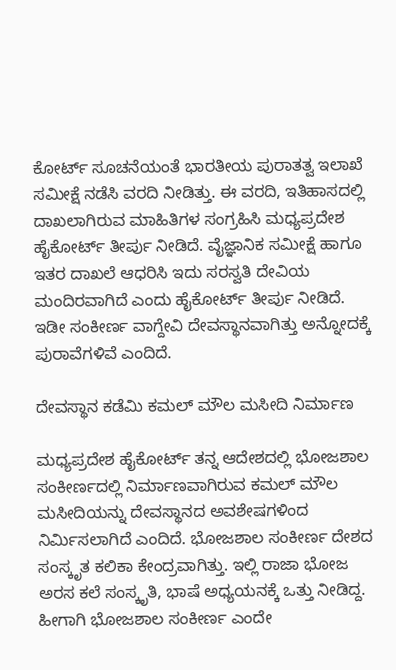ಕೋರ್ಟ್ ಸೂಚನೆಯಂತೆ ಭಾರತೀಯ ಪುರಾತತ್ವ ಇಲಾಖೆ ಸಮೀಕ್ಷೆ ನಡೆಸಿ ವರದಿ ನೀಡಿತ್ತು. ಈ ವರದಿ, ಇತಿಹಾಸದಲ್ಲಿ ದಾಖಲಾಗಿರುವ ಮಾಹಿತಿಗಳ ಸಂಗ್ರಹಿಸಿ ಮಧ್ಯಪ್ರದೇಶ ಹೈಕೋರ್ಟ್ ತೀರ್ಪು ನೀಡಿದೆ. ವೈಜ್ಞಾನಿಕ ಸಮೀಕ್ಷೆ ಹಾಗೂ ಇತರ ದಾಖಲೆ ಆಧರಿಸಿ ಇದು ಸರಸ್ವತಿ ದೇವಿಯ ಮಂದಿರವಾಗಿದೆ ಎಂದು ಹೈಕೋರ್ಟ್ ತೀರ್ಪು ನೀಡಿದೆ. ಇಡೀ ಸಂಕೀರ್ಣ ವಾಗ್ದೇವಿ ದೇವಸ್ಥಾನವಾಗಿತ್ತು ಅನ್ನೋದಕ್ಕೆ ಪುರಾವೆಗಳಿವೆ ಎಂದಿದೆ.

ದೇವಸ್ಥಾನ ಕಡೆಮಿ ಕಮಲ್ ಮೌಲ ಮಸೀದಿ ನಿರ್ಮಾಣ

ಮಧ್ಯಪ್ರದೇಶ ಹೈಕೋರ್ಟ್ ತನ್ನ ಆದೇಶದಲ್ಲಿ ಭೋಜಶಾಲ ಸಂಕೀರ್ಣದಲ್ಲಿ ನಿರ್ಮಾಣವಾಗಿರುವ ಕಮಲ್ ಮೌಲ ಮಸೀದಿಯನ್ನು ದೇವಸ್ಥಾನದ ಅವಶೇಷಗಳಿಂದ ನಿರ್ಮಿಸಲಾಗಿದೆ ಎಂದಿದೆ. ಭೋಜಶಾಲ ಸಂಕೀರ್ಣ ದೇಶದ ಸಂಸ್ಕೃತ ಕಲಿಕಾ ಕೇಂದ್ರವಾಗಿತ್ತು. ಇಲ್ಲಿ ರಾಜಾ ಭೋಜ ಅರಸ ಕಲೆ ಸಂಸ್ಕೃತಿ, ಭಾಷೆ ಅಧ್ಯಯನಕ್ಕೆ ಒತ್ತು ನೀಡಿದ್ದ. ಹೀಗಾಗಿ ಭೋಜಶಾಲ ಸಂಕೀರ್ಣ ಎಂದೇ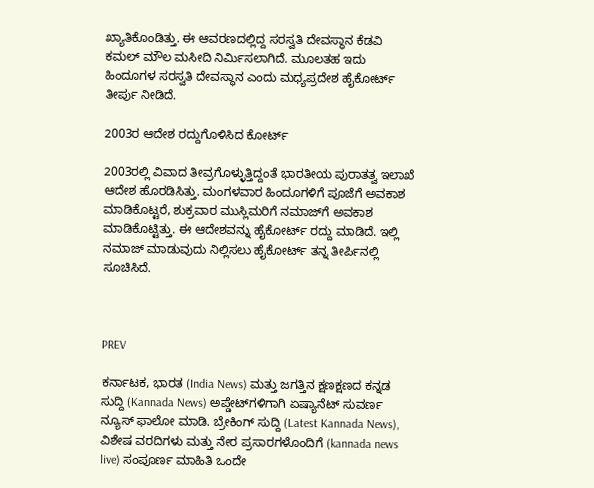ಖ್ಯಾತಿಕೊಂಡಿತ್ತು. ಈ ಆವರಣದಲ್ಲಿದ್ದ ಸರಸ್ವತಿ ದೇವಸ್ಥಾನ ಕೆಡವಿ ಕಮಲ್ ಮೌಲ ಮಸೀದಿ ನಿರ್ಮಿಸಲಾಗಿದೆ. ಮೂಲತಹ ಇದು ಹಿಂದೂಗಳ ಸರಸ್ವತಿ ದೇವಸ್ಥಾನ ಎಂದು ಮಧ್ಯಪ್ರದೇಶ ಹೈಕೋರ್ಟ್ ತೀರ್ಪು ನೀಡಿದೆ.

2003ರ ಆದೇಶ ರದ್ದುಗೊಳಿಸಿದ ಕೋರ್ಟ್

2003ರಲ್ಲಿ ವಿವಾದ ತೀವ್ರಗೊಳ್ಳುತ್ತಿದ್ದಂತೆ ಭಾರತೀಯ ಪುರಾತತ್ವ ಇಲಾಖೆ ಆದೇಶ ಹೊರಡಿಸಿತ್ತು. ಮಂಗಳವಾರ ಹಿಂದೂಗಳಿಗೆ ಪೂಜೆಗೆ ಅವಕಾಶ ಮಾಡಿಕೊಟ್ಟರೆ, ಶುಕ್ರವಾರ ಮುಸ್ಲಿಮರಿಗೆ ನಮಾಜ್‌ಗೆ ಅವಕಾಶ ಮಾಡಿಕೊಟ್ಟಿತ್ತು. ಈ ಆದೇಶವನ್ನು ಹೈಕೋರ್ಟ್ ರದ್ದು ಮಾಡಿದೆ. ಇಲ್ಲಿ ನಮಾಜ್ ಮಾಡುವುದು ನಿಲ್ಲಿಸಲು ಹೈಕೋರ್ಟ್ ತನ್ನ ತೀರ್ಪಿನಲ್ಲಿ ಸೂಚಿಸಿದೆ.



PREV

ಕರ್ನಾಟಕ, ಭಾರತ (India News) ಮತ್ತು ಜಗತ್ತಿನ ಕ್ಷಣಕ್ಷಣದ ಕನ್ನಡ ಸುದ್ದಿ (Kannada News) ಅಪ್ಡೇಟ್‌ಗಳಿಗಾಗಿ ಏಷ್ಯಾನೆಟ್ ಸುವರ್ಣ ನ್ಯೂಸ್‌ ಫಾಲೋ ಮಾಡಿ. ಬ್ರೇಕಿಂಗ್ ಸುದ್ದಿ (Latest Kannada News), ವಿಶೇಷ ವರದಿಗಳು ಮತ್ತು ನೇರ ಪ್ರಸಾರಗಳೊಂದಿಗೆ (kannada news live) ಸಂಪೂರ್ಣ ಮಾಹಿತಿ ಒಂದೇ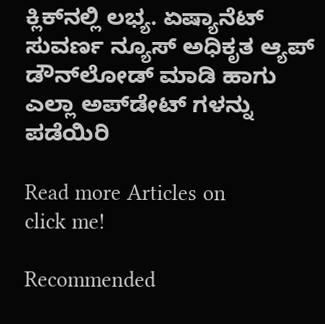ಕ್ಲಿಕ್‌ನಲ್ಲಿ ಲಭ್ಯ. ಏಷ್ಯಾನೆಟ್ ಸುವರ್ಣ ನ್ಯೂಸ್ ಅಧಿಕೃತ ಆ್ಯಪ್ ಡೌನ್‌ಲೋಡ್ ಮಾಡಿ ಹಾಗು ಎಲ್ಲಾ ಅಪ್‌ಡೇಟ್ ಗಳನ್ನು ಪಡೆಯಿರಿ

Read more Articles on
click me!

Recommended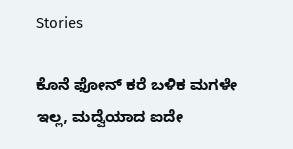Stories

ಕೊನೆ ಫೋನ್ ಕರೆ ಬಳಿಕ ಮಗಳೇ ಇಲ್ಲ, ಮದ್ವೆಯಾದ ಐದೇ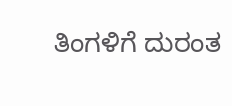ತಿಂಗಳಿಗೆ ದುರಂತ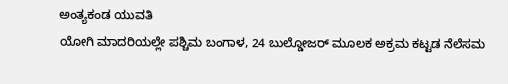ಅಂತ್ಯಕಂಡ ಯುವತಿ
ಯೋಗಿ ಮಾದರಿಯಲ್ಲೇ ಪಶ್ಚಿಮ ಬಂಗಾಳ, 24 ಬುಲ್ಡೋಜರ್ ಮೂಲಕ ಅಕ್ರಮ ಕಟ್ಟಡ ನೆಲೆಸಮ